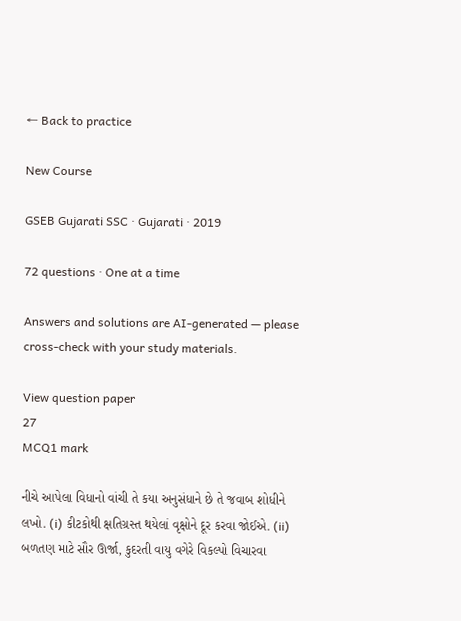← Back to practice

New Course

GSEB Gujarati SSC · Gujarati · 2019

72 questions · One at a time

Answers and solutions are AI-generated — please cross-check with your study materials.

View question paper
27
MCQ1 mark

નીચે આપેલા વિધાનો વાંચી તે કયા અનુસંધાને છે તે જવાબ શોધીને લખો. (i) કીટકોથી ક્ષતિગ્રસ્ત થયેલાં વૃક્ષોને દૂર કરવા જોઈએ. (ii) બળતણ માટે સૌર ઊર્જા, કુદરતી વાયુ વગેરે વિકલ્પો વિચારવા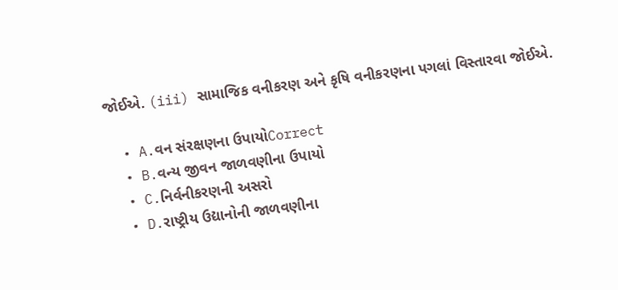જોઈએ. (iii) સામાજિક વનીકરણ અને કૃષિ વનીકરણના પગલાં વિસ્તારવા જોઈએ.

  • A.વન સંરક્ષણના ઉપાયોCorrect
  • B.વન્ય જીવન જાળવણીના ઉપાયો
  • C.નિર્વનીકરણની અસરો
  • D.રાષ્ટ્રીય ઉદ્યાનોની જાળવણીના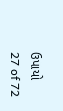ઉપાયો
27 of 72